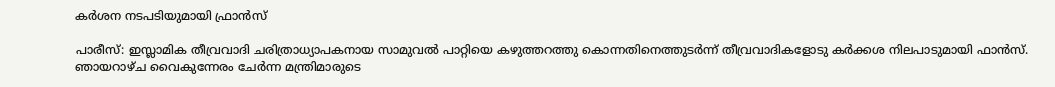കർശന നടപടിയുമായി ഫ്രാൻസ്

പാരീസ്: ഇസ്ലാമിക തീവ്രവാദി ചരിത്രാധ്യാപകനായ സാമുവൽ പാറ്റിയെ കഴുത്തറത്തു കൊന്നതിനെത്തുടർന്ന് തീവ്രവാദികളോടു കർക്കശ നിലപാടുമായി ഫാൻസ്. ഞായറാഴ്ച വൈകുന്നേരം ചേർന്ന മന്ത്രിമാരുടെ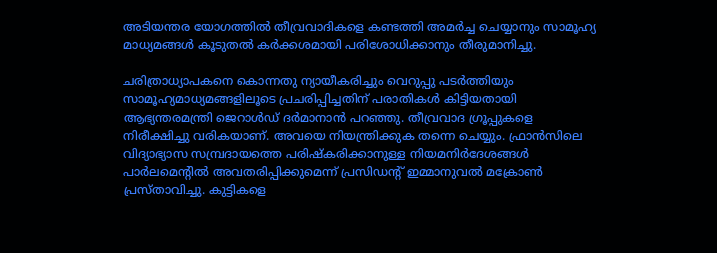അടിയന്തര യോഗത്തിൽ തീവ്രവാദികളെ കണ്ടത്തി അമർച്ച ചെയ്യാനും സാമൂഹ്യ മാധ്യമങ്ങൾ കൂടുതൽ കർക്കശമായി പരിശോധിക്കാനും തീരുമാനിച്ചു.

ചരിത്രാധ്യാപകനെ കൊന്നതു ന്യായീകരിച്ചും വെറുപ്പു പടർത്തിയും സാമൂഹ്യമാധ്യമങ്ങളിലൂടെ പ്രചരിപ്പിച്ചതിന് പരാതികൾ കിട്ടിയതായി ആഭ്യന്തരമന്ത്രി ജെറാൾഡ് ദർമാനാൻ പറഞ്ഞു. തീവ്രവാദ ഗ്രൂപ്പുകളെ നിരീക്ഷിച്ചു വരികയാണ്. അവയെ നിയന്ത്രിക്കുക തന്നെ ചെയ്യും. ഫ്രാൻസിലെ
വിദ്യാഭ്യാസ സമ്പ്രദായത്തെ പരിഷ്കരിക്കാനുള്ള നിയമനിർദേശങ്ങൾ പാർലമെന്റിൽ അവതരിപ്പിക്കുമെന്ന് പ്രസിഡന്റ് ഇമ്മാനുവൽ മക്രോൺ പ്രസ്താവിച്ചു. കുട്ടികളെ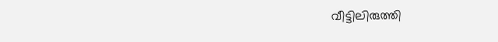വീട്ടിലിരുത്തി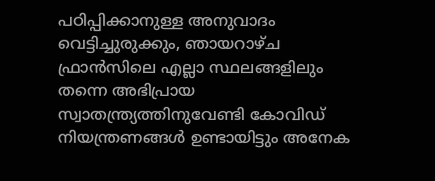പഠിപ്പിക്കാനുള്ള അനുവാദം വെട്ടിച്ചുരുക്കും, ഞായറാഴ്ച ഫ്രാൻസിലെ എല്ലാ സ്ഥലങ്ങളിലും തന്നെ അഭിപ്രായ സ്വാതന്ത്ര്യത്തിനുവേണ്ടി കോവിഡ് നിയന്ത്രണങ്ങൾ ഉണ്ടായിട്ടും അനേക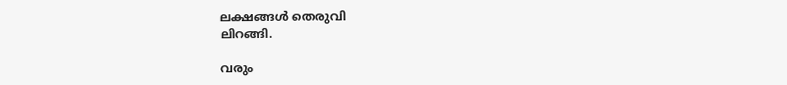ലക്ഷങ്ങൾ തെരുവി
ലിറങ്ങി.

വരും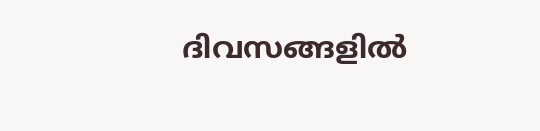ദിവസങ്ങളിൽ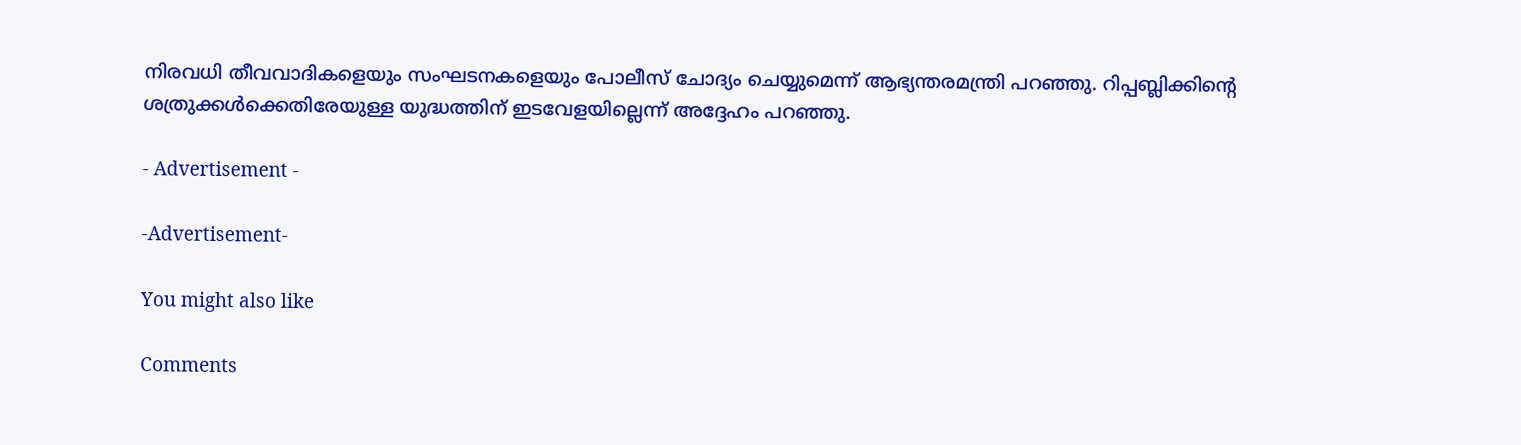നിരവധി തീവവാദികളെയും സംഘടനകളെയും പോലീസ് ചോദ്യം ചെയ്യുമെന്ന് ആഭ്യന്തരമന്ത്രി പറഞ്ഞു. റിപ്പബ്ലിക്കിന്റെ ശത്രുക്കൾക്കെതിരേയുള്ള യുദ്ധത്തിന് ഇടവേളയില്ലെന്ന് അദ്ദേഹം പറഞ്ഞു.

- Advertisement -

-Advertisement-

You might also like

Comments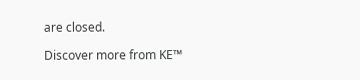are closed.

Discover more from KE™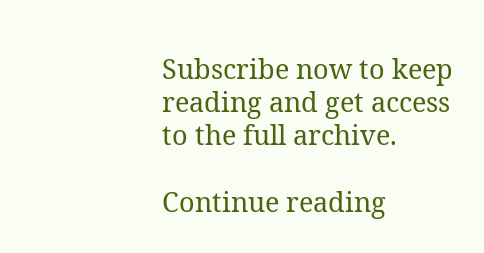Subscribe now to keep reading and get access to the full archive.

Continue reading